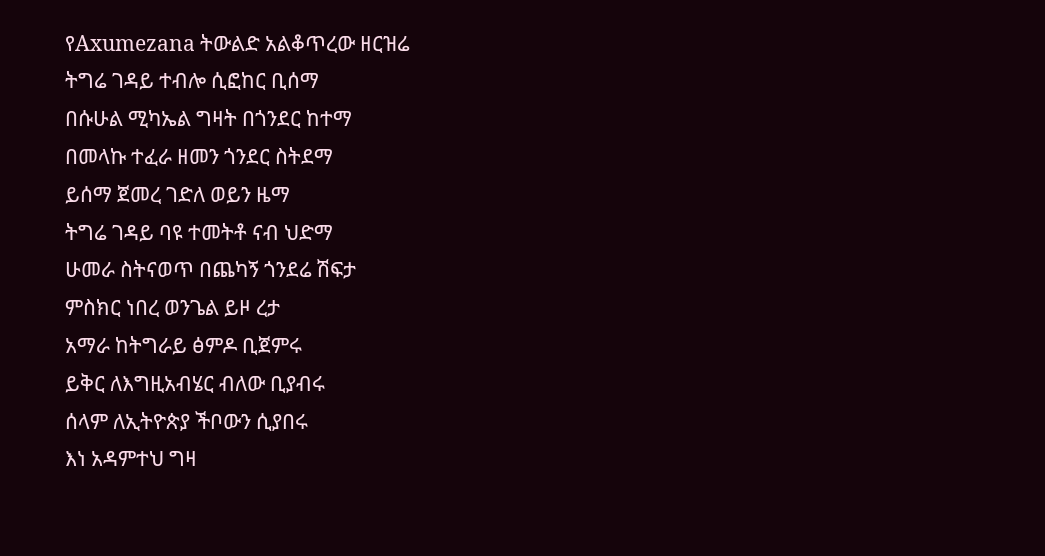የAxumezana ትውልድ አልቆጥረው ዘርዝሬ
ትግሬ ገዳይ ተብሎ ሲፎከር ቢሰማ
በሱሁል ሚካኤል ግዛት በጎንደር ከተማ
በመላኩ ተፈራ ዘመን ጎንደር ስትደማ
ይሰማ ጀመረ ገድለ ወይን ዜማ
ትግሬ ገዳይ ባዩ ተመትቶ ናብ ህድማ
ሁመራ ስትናወጥ በጨካኝ ጎንደሬ ሽፍታ
ምስክር ነበረ ወንጌል ይዞ ረታ
አማራ ከትግራይ ፅምዶ ቢጀምሩ
ይቅር ለእግዚአብሄር ብለው ቢያብሩ
ሰላም ለኢትዮጵያ ችቦውን ሲያበሩ
እነ አዳምተህ ግዛ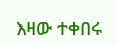እዛው ተቀበሩ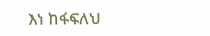እነ ከፋፍለህ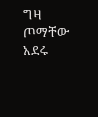ግዛ ጦማቸው አደሩ